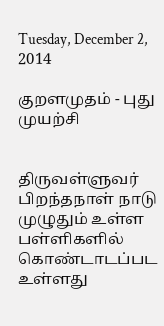Tuesday, December 2, 2014

குறளமுதம் - புது முயற்சி


திருவள்ளுவர் பிறந்தநாள் நாடு முழுதும் உள்ள பள்ளிகளில் கொண்டாடப்பட உள்ளது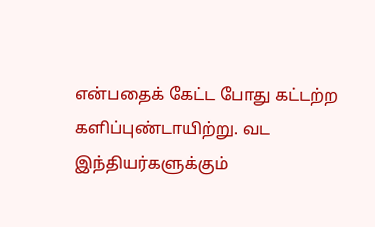என்பதைக் கேட்ட போது கட்டற்ற களிப்புண்டாயிற்று. வட இந்தியர்களுக்கும்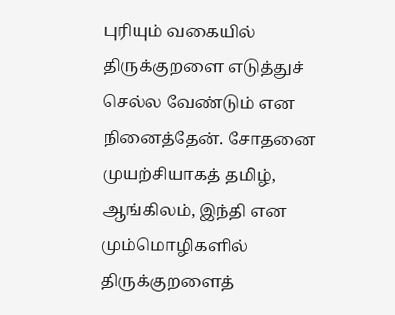புரியும் வகையில் திருக்குறளை எடுத்துச் செல்ல வேண்டும் என நினைத்தேன். சோதனை முயற்சியாகத் தமிழ், ஆங்கிலம், இந்தி என மும்மொழிகளில் திருக்குறளைத்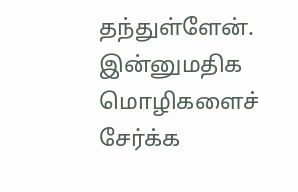தந்துள்ளேன். இன்னுமதிக மொழிகளைச் சேர்க்க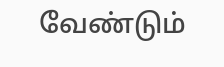வேண்டும்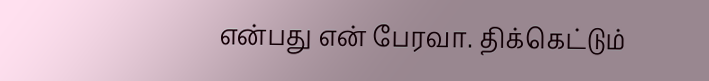என்பது என் பேரவா. திக்கெட்டும்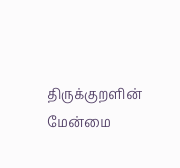திருக்குறளின் மேன்மை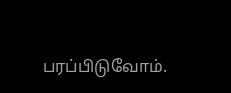பரப்பிடுவோம்.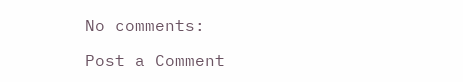No comments:

Post a Comment